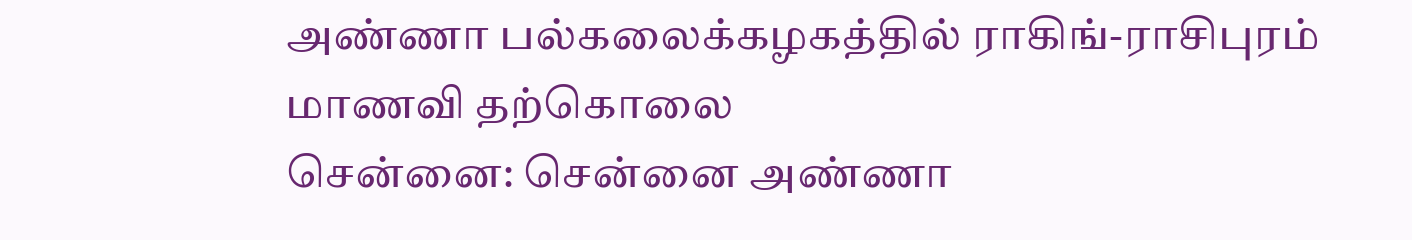அண்ணா பல்கலைக்கழகத்தில் ராகிங்-ராசிபுரம் மாணவி தற்கொலை
சென்னை: சென்னை அண்ணா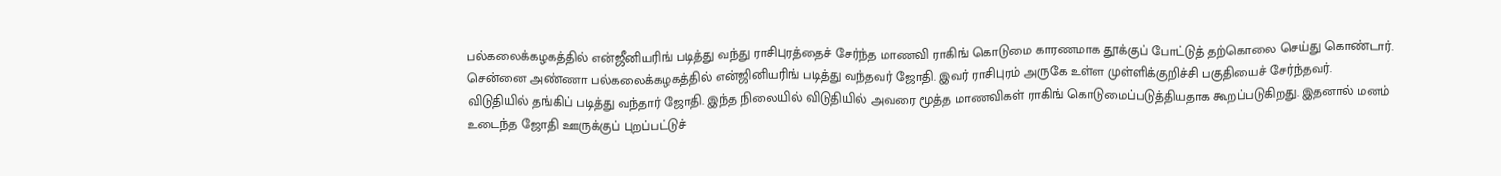பல்கலைக்கழகத்தில் என்ஜீனியரிங் படித்து வந்து ராசிபுரத்தைச் சேர்ந்த மாணவி ராகிங் கொடுமை காரணமாக தூக்குப் போட்டுத் தற்கொலை செய்து கொண்டார்.
சென்னை அண்ணா பல்கலைக்கழகத்தில் என்ஜினியரிங் படித்து வந்தவர் ஜோதி. இவர் ராசிபுரம் அருகே உள்ள முள்ளிக்குறிச்சி பகுதியைச் சேர்ந்தவர்.
விடுதியில் தங்கிப் படித்து வந்தார் ஜோதி. இந்த நிலையில் விடுதியில் அவரை மூத்த மாணவிகள் ராகிங் கொடுமைப்படுத்தியதாக கூறப்படுகிறது. இதனால் மனம் உடைந்த ஜோதி ஊருக்குப் புறப்பட்டுச்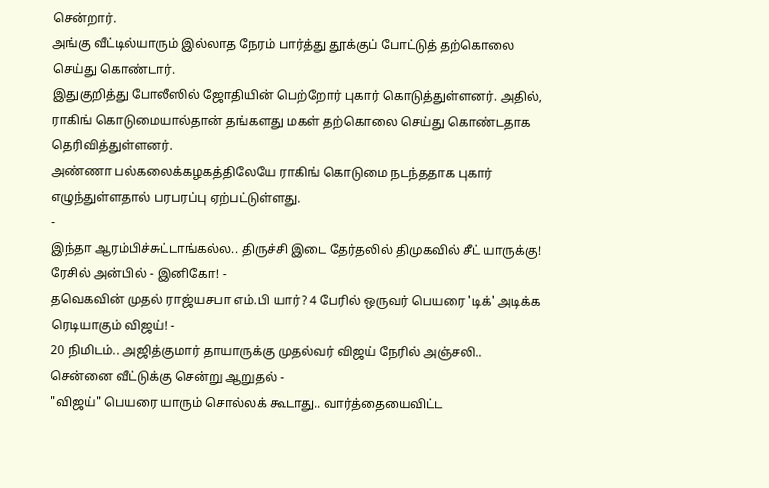சென்றார்.
அங்கு வீட்டில்யாரும் இல்லாத நேரம் பார்த்து தூக்குப் போட்டுத் தற்கொலை செய்து கொண்டார்.
இதுகுறித்து போலீஸில் ஜோதியின் பெற்றோர் புகார் கொடுத்துள்ளனர். அதில், ராகிங் கொடுமையால்தான் தங்களது மகள் தற்கொலை செய்து கொண்டதாக தெரிவித்துள்ளனர்.
அண்ணா பல்கலைக்கழகத்திலேயே ராகிங் கொடுமை நடந்ததாக புகார் எழுந்துள்ளதால் பரபரப்பு ஏற்பட்டுள்ளது.
-
இந்தா ஆரம்பிச்சுட்டாங்கல்ல.. திருச்சி இடை தேர்தலில் திமுகவில் சீட் யாருக்கு! ரேசில் அன்பில் - இனிகோ! -
தவெகவின் முதல் ராஜ்யசபா எம்.பி யார்? 4 பேரில் ஒருவர் பெயரை 'டிக்' அடிக்க ரெடியாகும் விஜய்! -
20 நிமிடம்.. அஜித்குமார் தாயாருக்கு முதல்வர் விஜய் நேரில் அஞ்சலி.. சென்னை வீட்டுக்கு சென்று ஆறுதல் -
"விஜய்" பெயரை யாரும் சொல்லக் கூடாது.. வார்த்தையைவிட்ட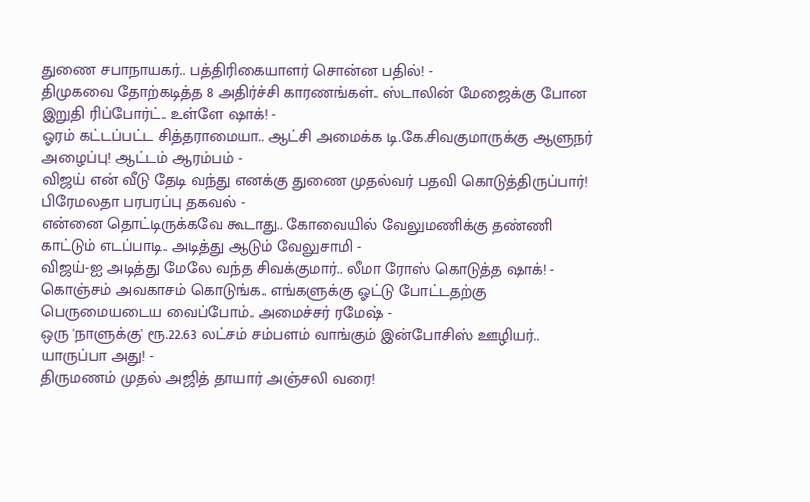துணை சபாநாயகர்.. பத்திரிகையாளர் சொன்ன பதில்! -
திமுகவை தோற்கடித்த 8 அதிர்ச்சி காரணங்கள்.. ஸ்டாலின் மேஜைக்கு போன இறுதி ரிப்போர்ட்.. உள்ளே ஷாக்! -
ஓரம் கட்டப்பட்ட சித்தராமையா.. ஆட்சி அமைக்க டி.கே.சிவகுமாருக்கு ஆளுநர் அழைப்பு! ஆட்டம் ஆரம்பம் -
விஜய் என் வீடு தேடி வந்து எனக்கு துணை முதல்வர் பதவி கொடுத்திருப்பார்! பிரேமலதா பரபரப்பு தகவல் -
என்னை தொட்டிருக்கவே கூடாது.. கோவையில் வேலுமணிக்கு தண்ணி காட்டும் எடப்பாடி.. அடித்து ஆடும் வேலுசாமி -
விஜய்-ஐ அடித்து மேலே வந்த சிவக்குமார்.. லீமா ரோஸ் கொடுத்த ஷாக்! -
கொஞ்சம் அவகாசம் கொடுங்க.. எங்களுக்கு ஓட்டு போட்டதற்கு பெருமையடைய வைப்போம்.. அமைச்சர் ரமேஷ் -
ஒரு 'நாளுக்கு' ரூ.22.63 லட்சம் சம்பளம் வாங்கும் இன்போசிஸ் ஊழியர்.. யாருப்பா அது! -
திருமணம் முதல் அஜித் தாயார் அஞ்சலி வரை!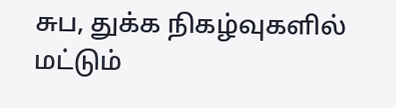சுப, துக்க நிகழ்வுகளில் மட்டும்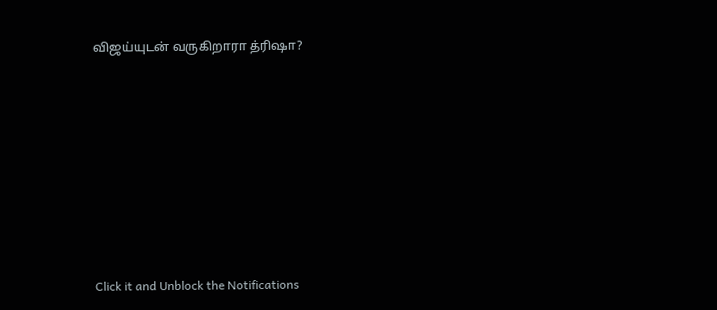விஜய்யுடன் வருகிறாரா த்ரிஷா?












Click it and Unblock the Notifications